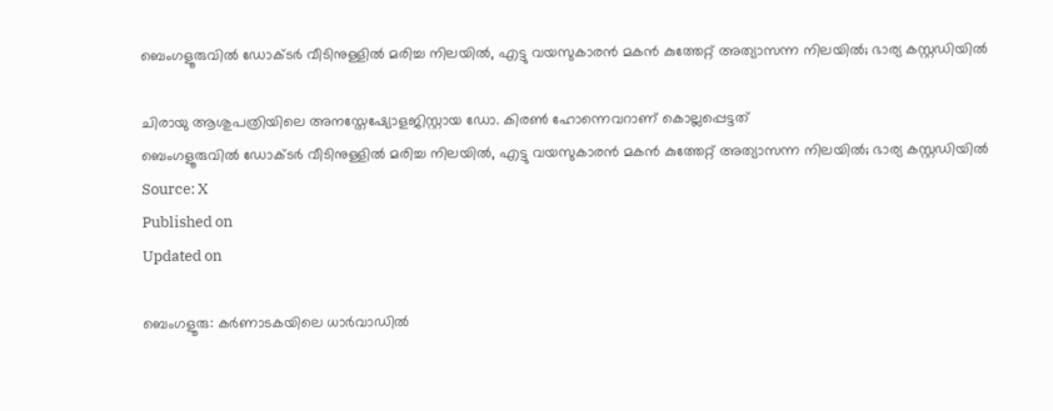ബെംഗളൂരുവിൽ ഡോക്ടർ വീടിനുള്ളിൽ മരിച്ച നിലയിൽ, എട്ടു വയസുകാരൻ മകൻ കുത്തേറ്റ് അത്യാസന്ന നിലയിൽ; ഭാര്യ കസ്റ്റഡിയിൽ

ചിരായു ആശുപത്രിയിലെ അനസ്തേഷ്യോളജിസ്റ്റായ ഡോ. കിരൺ ഹോന്നെവറാണ് കൊല്ലപ്പെട്ടത്
ബെംഗളൂരുവിൽ ഡോക്ടർ വീടിനുള്ളിൽ മരിച്ച നിലയിൽ, എട്ടു വയസുകാരൻ മകൻ കുത്തേറ്റ് അത്യാസന്ന നിലയിൽ; ഭാര്യ കസ്റ്റഡിയിൽ
Source: X
Published on
Updated on

ബെംഗളൂരു: കർണാടകയിലെ ധാർവാഡിൽ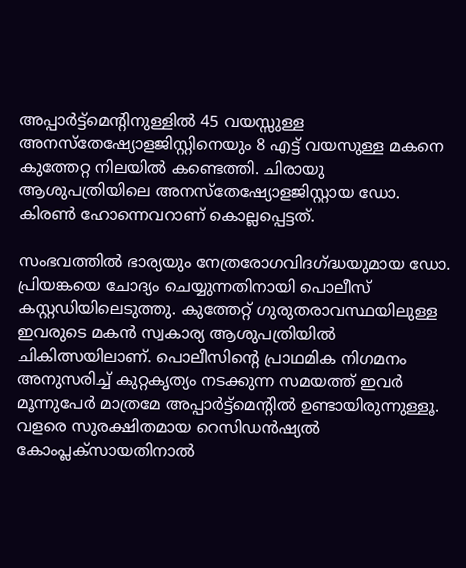അപ്പാർട്ട്മെന്റിനുള്ളിൽ 45 വയസ്സുള്ള അനസ്തേഷ്യോളജിസ്റ്റിനെയും 8 എട്ട് വയസുള്ള മകനെ കുത്തേറ്റ നിലയിൽ കണ്ടെത്തി. ചിരായു ആശുപത്രിയിലെ അനസ്തേഷ്യോളജിസ്റ്റായ ഡോ. കിരൺ ഹോന്നെവറാണ് കൊല്ലപ്പെട്ടത്.

സംഭവത്തിൽ ഭാര്യയും നേത്രരോഗവിദഗ്ദ്ധയുമായ ഡോ. പ്രിയങ്കയെ ചോദ്യം ചെയ്യുന്നതിനായി പൊലീസ് കസ്റ്റഡിയിലെടുത്തു. കുത്തേറ്റ് ഗുരുതരാവസ്ഥയിലുള്ള ഇവരുടെ മകൻ സ്വകാര്യ ആശുപത്രിയിൽ ചികിത്സയിലാണ്. പൊലീസിൻ്റെ പ്രാഥമിക നിഗമനം അനുസരിച്ച് കുറ്റകൃത്യം നടക്കുന്ന സമയത്ത് ഇവർ മൂന്നുപേർ മാത്രമേ അപ്പാർട്ട്മെൻ്റിൽ ഉണ്ടായിരുന്നുള്ളൂ. വളരെ സുരക്ഷിതമായ റെസിഡൻഷ്യൽ കോംപ്ലക്സായതിനാൽ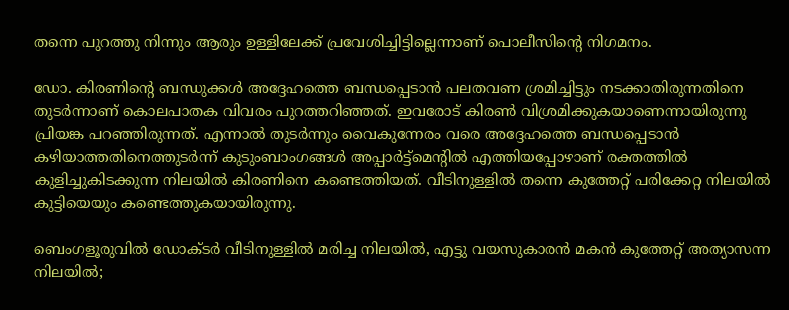തന്നെ പുറത്തു നിന്നും ആരും ഉള്ളിലേക്ക് പ്രവേശിച്ചിട്ടില്ലെന്നാണ് പൊലീസിൻ്റെ നിഗമനം.

ഡോ. കിരണിൻ്റെ ബന്ധുക്കൾ അദ്ദേഹത്തെ ബന്ധപ്പെടാൻ പലതവണ ശ്രമിച്ചിട്ടും നടക്കാതിരുന്നതിനെ തുടർന്നാണ് കൊലപാതക വിവരം പുറത്തറിഞ്ഞത്. ഇവരോട് കിരൺ വിശ്രമിക്കുകയാണെന്നായിരുന്നു പ്രിയങ്ക പറഞ്ഞിരുന്നത്. എന്നാൽ തുടർന്നും വൈകുന്നേരം വരെ അദ്ദേഹത്തെ ബന്ധപ്പെടാൻ കഴിയാത്തതിനെത്തുടർന്ന് കുടുംബാംഗങ്ങൾ അപ്പാർട്ട്മെന്റിൽ എത്തിയപ്പോഴാണ് രക്തത്തിൽ കുളിച്ചുകിടക്കുന്ന നിലയിൽ കിരണിനെ കണ്ടെത്തിയത്. വീടിനുള്ളിൽ തന്നെ കുത്തേറ്റ് പരിക്കേറ്റ നിലയിൽ കുട്ടിയെയും കണ്ടെത്തുകയായിരുന്നു.

ബെംഗളൂരുവിൽ ഡോക്ടർ വീടിനുള്ളിൽ മരിച്ച നിലയിൽ, എട്ടു വയസുകാരൻ മകൻ കുത്തേറ്റ് അത്യാസന്ന നിലയിൽ;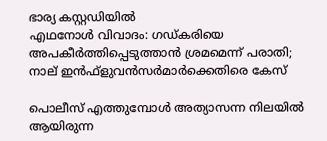ഭാര്യ കസ്റ്റഡിയിൽ
എഥനോള്‍ വിവാദം: ഗഡ്കരിയെ അപകീർത്തിപ്പെടുത്താന്‍ ശ്രമമെന്ന് പരാതി; നാല് ഇന്‍ഫ്ളുവന്‍സര്‍മാര്‍ക്കെതിരെ കേസ്

പൊലീസ് എത്തുമ്പോൾ അത്യാസന്ന നിലയിൽ ആയിരുന്ന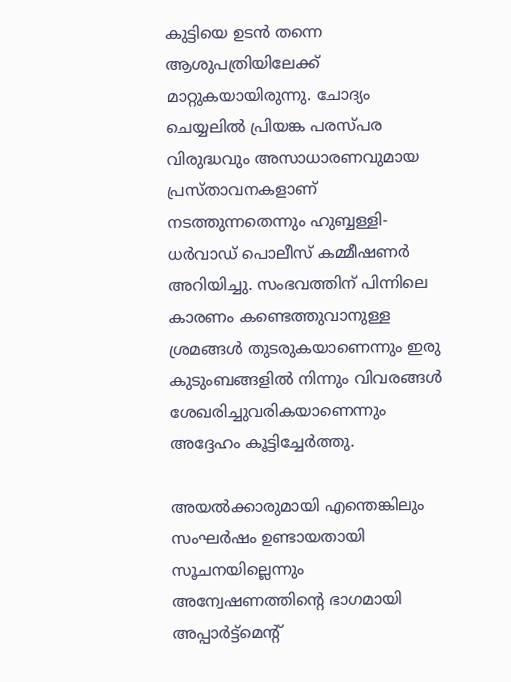കുട്ടിയെ ഉടൻ തന്നെ ആശുപത്രിയിലേക്ക് മാറ്റുകയായിരുന്നു. ചോദ്യം ചെയ്യലിൽ പ്രിയങ്ക പരസ്പര വിരുദ്ധവും അസാധാരണവുമായ പ്രസ്താവനകളാണ് നടത്തുന്നതെന്നും ഹുബ്ബള്ളി-ധർവാഡ് പൊലീസ് കമ്മീഷണർ അറിയിച്ചു. സംഭവത്തിന് പിന്നിലെ കാരണം കണ്ടെത്തുവാനുള്ള ശ്രമങ്ങൾ തുടരുകയാണെന്നും ഇരു കുടുംബങ്ങളില്‍ നിന്നും വിവരങ്ങള്‍ ശേഖരിച്ചുവരികയാണെന്നും അദ്ദേഹം കൂട്ടിച്ചേര്‍ത്തു.

അയൽക്കാരുമായി എന്തെങ്കിലും സംഘർഷം ഉണ്ടായതായി സൂചനയില്ലെന്നും അന്വേഷണത്തിന്റെ ഭാഗമായി അപ്പാർട്ട്മെന്റ്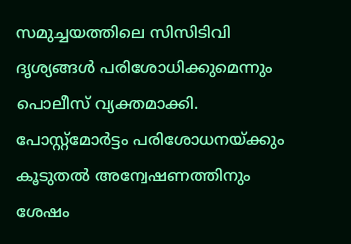സമുച്ചയത്തിലെ സിസിടിവി ദൃശ്യങ്ങൾ പരിശോധിക്കുമെന്നും പൊലീസ് വ്യക്തമാക്കി. പോസ്റ്റ്‌മോർട്ടം പരിശോധനയ്ക്കും കൂടുതൽ അന്വേഷണത്തിനും ശേഷം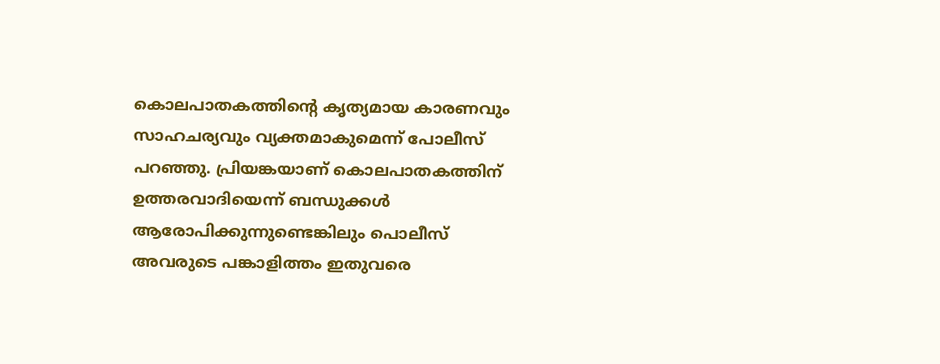കൊലപാതകത്തിന്റെ കൃത്യമായ കാരണവും സാഹചര്യവും വ്യക്തമാകുമെന്ന് പോലീസ് പറഞ്ഞു. പ്രിയങ്കയാണ് കൊലപാതകത്തിന് ഉത്തരവാദിയെന്ന് ബന്ധുക്കൾ ആരോപിക്കുന്നുണ്ടെങ്കിലും പൊലീസ് അവരുടെ പങ്കാളിത്തം ഇതുവരെ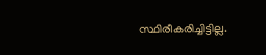സ്ഥിരീകരിച്ചിട്ടില്ല.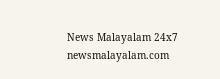News Malayalam 24x7
newsmalayalam.com